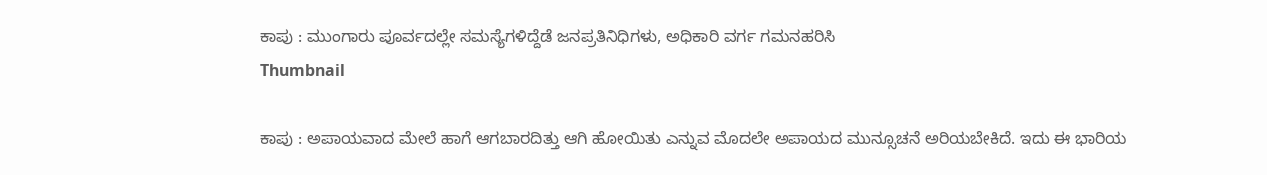ಕಾಪು : ಮುಂಗಾರು ಪೂರ್ವದಲ್ಲೇ ಸಮಸ್ಯೆಗಳಿದ್ದೆಡೆ ಜನಪ್ರತಿನಿಧಿಗಳು, ಅಧಿಕಾರಿ ವರ್ಗ ಗಮನಹರಿಸಿ
Thumbnail

ಕಾಪು : ಅಪಾಯವಾದ ಮೇಲೆ ಹಾಗೆ ಆಗಬಾರದಿತ್ತು ಆಗಿ ಹೋಯಿತು ಎನ್ನುವ ಮೊದಲೇ ಅಪಾಯದ ಮುನ್ಸೂಚನೆ ಅರಿಯಬೇಕಿದೆ. ಇದು ಈ ಭಾರಿಯ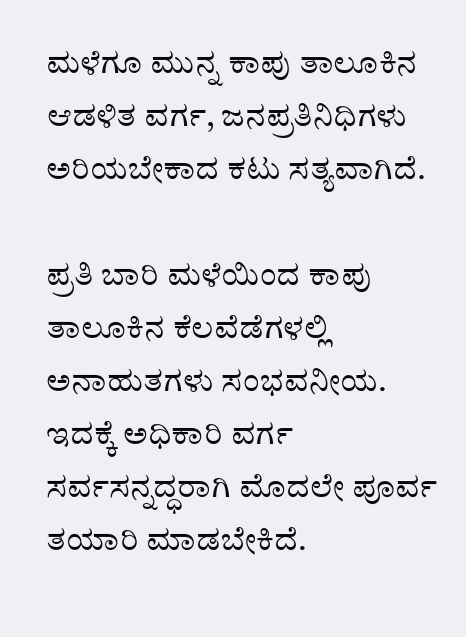ಮಳೆಗೂ ಮುನ್ನ ಕಾಪು ತಾಲೂಕಿನ ಆಡಳಿತ ವರ್ಗ, ಜನಪ್ರತಿನಿಧಿಗಳು ಅರಿಯಬೇಕಾದ ಕಟು ಸತ್ಯವಾಗಿದೆ.

ಪ್ರತಿ ಬಾರಿ ಮಳೆಯಿಂದ ಕಾಪು ತಾಲೂಕಿನ ಕೆಲವೆಡೆಗಳಲ್ಲಿ ಅನಾಹುತಗಳು ಸಂಭವನೀಯ. ಇದಕ್ಕೆ ಅಧಿಕಾರಿ ವರ್ಗ ಸರ್ವಸನ್ನದ್ಧರಾಗಿ ಮೊದಲೇ ಪೂರ್ವ ತಯಾರಿ ಮಾಡಬೇಕಿದೆ.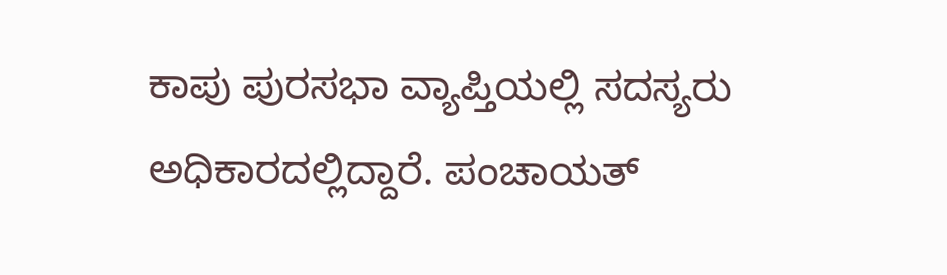ಕಾಪು ಪುರಸಭಾ ವ್ಯಾಪ್ತಿಯಲ್ಲಿ ಸದಸ್ಯರು ಅಧಿಕಾರದಲ್ಲಿದ್ದಾರೆ. ಪಂಚಾಯತ್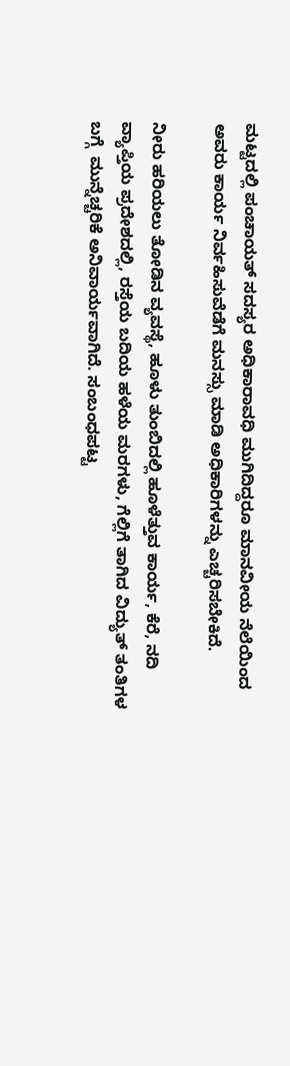ಮಟ್ಟದಲ್ಲಿ ಪಂಚಾಯತ್ ಸದಸ್ಯರ ಅಧಿಕಾರಾವಧಿ ಮುಗಿದಿದ್ದರೂ ಮಾನವೀಯ ನೆಲೆಯಿಂದ ಅವರು ಕಾರ್ಯ ನಿರ್ವಹಿಸುವೆಡೆಗೆ ಮನಸ್ಸು ಮಾಡಿ‌ ಅಧಿಕಾರಿಗಳನ್ನು ಎಚ್ಚರಿಸಬೇಕಿದೆ.

ನೀರು ಹರಿಯಲು ತೋಡಿನ ವ್ಯವಸ್ಥೆ, ಹೂಳು ತುಂಬಿದಲ್ಲಿ ಹೂಳೆತ್ತುವ ಕಾರ್ಯ, ಕೆರೆ, ನದಿ ವ್ಯಾಪ್ತಿಯ ಪ್ರದೇಶದಲ್ಲಿ, ರಸ್ತೆಯ ಬದಿಯ ಹಳೆಯ ಮರಗಳು, ಗೆಲ್ಲಿಗೆ ತಾಗಿದ ವಿದ್ಯುತ್ ತಂತಿಗಳ ಬಗ್ಗೆ  ಮುನ್ನೆಚ್ಚರಿಕೆ ಅನಿವಾರ್ಯವಾಗಿದೆ. ಸಂಬಂಧಪಟ್ಟ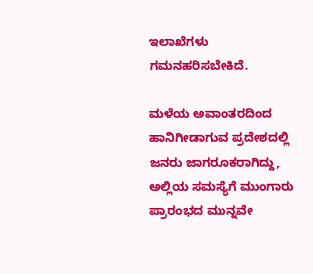ಇಲಾಖೆಗಳು ಗಮನಹರಿಸಬೇಕಿದೆ.

ಮಳೆಯ ಅವಾಂತರದಿಂದ ಹಾನಿಗೀಡಾಗುವ ಪ್ರದೇಶದಲ್ಲಿ ಜನರು ಜಾಗರೂಕರಾಗಿದ್ದು, ಅಲ್ಲಿಯ ಸಮಸ್ಯೆಗೆ ಮುಂಗಾರು ಪ್ರಾರಂಭದ ಮುನ್ನವೇ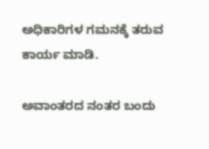ಅಧಿಕಾರಿಗಳ ಗಮನಕ್ಕೆ ತರುವ ಕಾರ್ಯ ಮಾಡಿ.

ಅವಾಂತರದ ನಂತರ ಬಂದು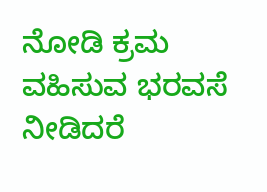ನೋಡಿ ಕ್ರಮ ವಹಿಸುವ ಭರವಸೆ ನೀಡಿದರೆ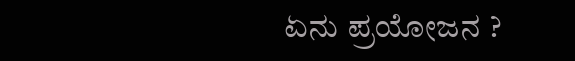ಏನು ಪ್ರಯೋಜನ ?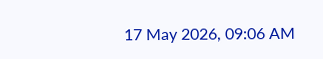17 May 2026, 09:06 AM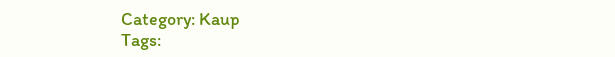Category: Kaup
Tags: